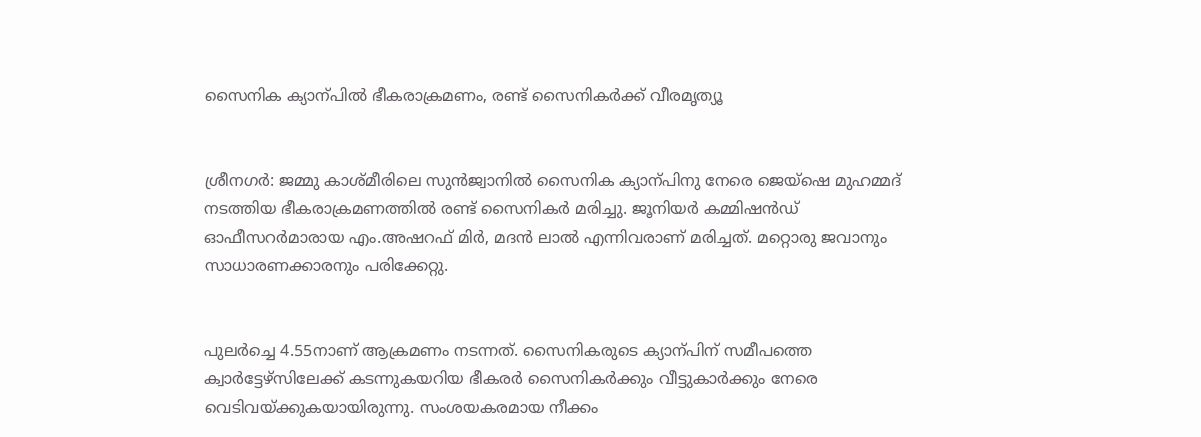സൈനിക ക്യാന്പില്‍ ഭീകരാക്രമണം, രണ്ട് സൈനികര്‍ക്ക് വീരമൃത്യൂ


ശ്രീനഗര്‍: ജമ്മു കാശ്മീരിലെ സുന്‍ജ്വാനില്‍ സൈനിക ക്യാന്പിനു നേരെ ജെയ്ഷെ മുഹമ്മദ് നടത്തിയ ഭീകരാക്രമണത്തില്‍ രണ്ട് സൈനികര്‍ മരിച്ചു. ജൂനിയര്‍ കമ്മിഷന്‍ഡ് ഓഫീസറര്‍മാരായ എം.അഷറഫ് മിര്‍, മദന്‍ ലാല്‍ എന്നിവരാണ് മരിച്ചത്. മറ്റൊരു ജവാനും സാധാരണക്കാരനും പരിക്കേറ്റു.


പുലര്‍ച്ചെ 4.55നാണ് ആക്രമണം നടന്നത്. സൈനികരുടെ ക്യാന്പിന് സമീപത്തെ ക്വാര്‍ട്ടേഴ്സിലേക്ക് കടന്നുകയറിയ ഭീകരര്‍ സൈനികര്‍ക്കും വീട്ടുകാര്‍ക്കും നേരെ വെടിവയ്ക്കുകയായിരുന്നു. സംശയകരമായ നീക്കം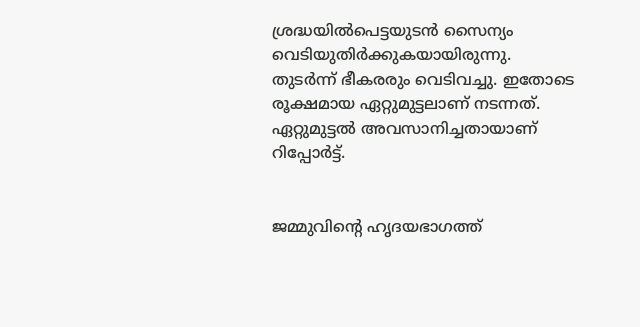ശ്രദ്ധയില്‍പെട്ടയുടന്‍ സൈന്യം വെടിയുതിര്‍ക്കുകയായിരുന്നു. തുടര്‍ന്ന് ഭീകരരും വെടിവച്ചു. ഇതോടെ രൂക്ഷമായ ഏറ്റുമുട്ടലാണ് നടന്നത്. ഏറ്റുമുട്ടല്‍ അവസാനിച്ചതായാണ് റിപ്പോര്‍ട്ട്.


ജമ്മുവിന്റെ ഹൃദയഭാഗത്ത്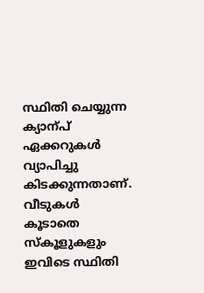സ്ഥിതി ചെയ്യുന്ന ക്യാന്പ് ഏക്കറുകള്‍ വ്യാപിച്ചു കിടക്കുന്നതാണ്. വീടുകള്‍ കൂടാതെ സ്കൂളുകളും ഇവിടെ സ്ഥിതി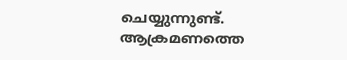ചെയ്യുന്നുണ്ട്. ആക്രമണത്തെ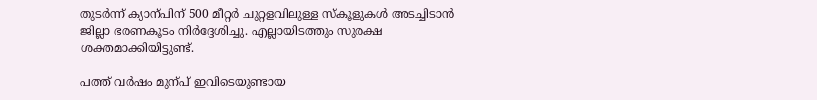തുടര്‍ന്ന് ക്യാന്പിന് 500 മീറ്റര്‍ ചുറ്റളവിലുള്ള സ്കൂളുകള്‍ അടച്ചിടാന്‍ ജില്ലാ ഭരണകൂടം നിര്‍ദ്ദേശിച്ചു. എല്ലായിടത്തും സുരക്ഷ ശക്തമാക്കിയിട്ടുണ്ട്.

പത്ത് വര്‍ഷം മുന്പ് ഇവിടെയുണ്ടായ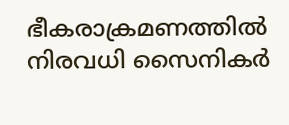ഭീകരാക്രമണത്തില്‍ നിരവധി സൈനികര്‍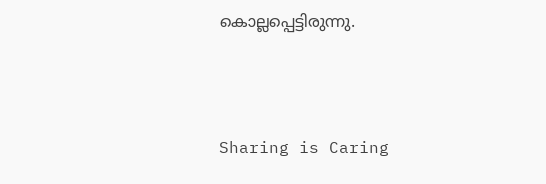കൊല്ലപ്പെട്ടിരുന്നു.



Sharing is Caring